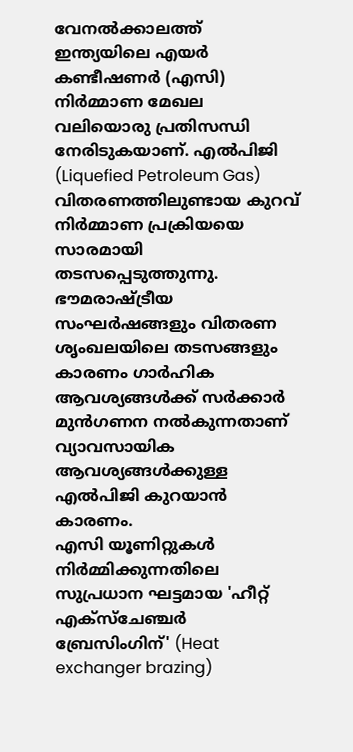വേനൽക്കാലത്ത് ഇന്ത്യയിലെ എയർ കണ്ടീഷണർ (എസി) നിർമ്മാണ മേഖല വലിയൊരു പ്രതിസന്ധി നേരിടുകയാണ്. എൽപിജി (Liquefied Petroleum Gas) വിതരണത്തിലുണ്ടായ കുറവ് നിർമ്മാണ പ്രക്രിയയെ സാരമായി തടസപ്പെടുത്തുന്നു. ഭൗമരാഷ്ട്രീയ സംഘർഷങ്ങളും വിതരണ ശൃംഖലയിലെ തടസങ്ങളും കാരണം ഗാർഹിക ആവശ്യങ്ങൾക്ക് സർക്കാർ മുൻഗണന നൽകുന്നതാണ് വ്യാവസായിക ആവശ്യങ്ങൾക്കുള്ള എൽപിജി കുറയാൻ കാരണം.
എസി യൂണിറ്റുകൾ നിർമ്മിക്കുന്നതിലെ സുപ്രധാന ഘട്ടമായ 'ഹീറ്റ് എക്സ്ചേഞ്ചർ ബ്രേസിംഗിന്' (Heat exchanger brazing)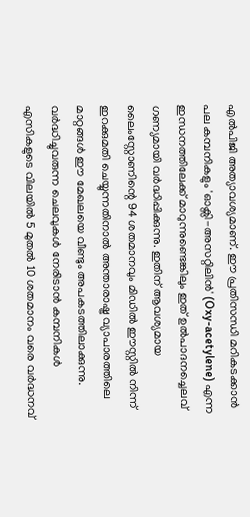എൽപിജി അത്യാവശ്യമാണ്. ഈ പ്രതിസന്ധി മറികടക്കാൻ പല കമ്പനികളും 'ഓക്സി-അസറ്റിലിൻ' (Oxy-acetylene) എന്ന ഇന്ധനത്തിലേക്ക് മാറുന്നുണ്ടെങ്കിലും ഇത് ഉൽപാദനച്ചെലവ് ഗണ്യമായി വർദ്ധിപ്പിക്കുന്നു. ഇതിന് ആവശ്യമായ ലൈംസ്റ്റോണിന്റെ 94 ശതമാനവും മിഡിൽ ഈസ്റ്റിൽ നിന്ന് ഇറക്കുമതി ചെയ്യുന്നതിനാൽ അന്താരാഷ്ട്ര വ്യാപാരത്തിലെ മാറ്റങ്ങൾ ഈ മേഖലയെ വീണ്ടും അപകടത്തിലാക്കുന്നു.
വർദ്ധിച്ചുവരുന്ന ചെലവുകൾ നേരിടാൻ കമ്പനികൾ എസികളുടെ വിലയിൽ 5 മുതൽ 10 ശതമാനം വരെ വർദ്ധനവ്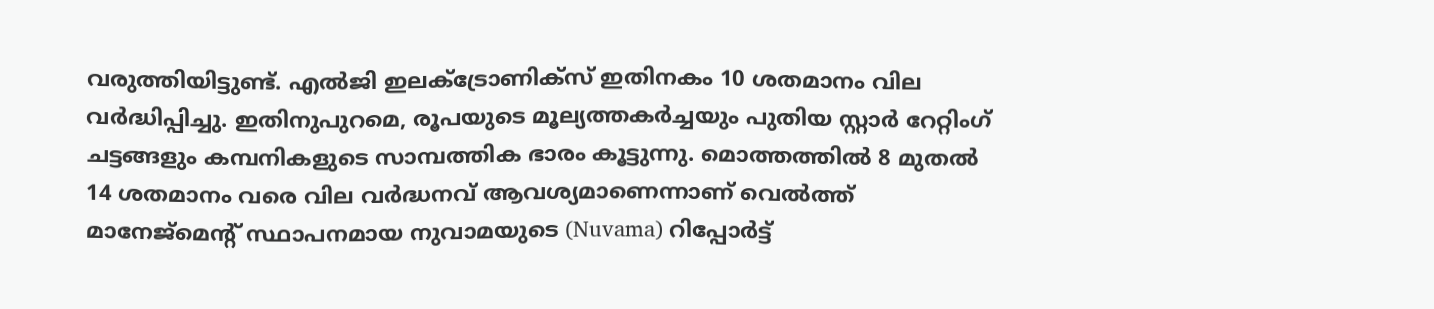വരുത്തിയിട്ടുണ്ട്. എൽജി ഇലക്ട്രോണിക്സ് ഇതിനകം 10 ശതമാനം വില വർദ്ധിപ്പിച്ചു. ഇതിനുപുറമെ, രൂപയുടെ മൂല്യത്തകർച്ചയും പുതിയ സ്റ്റാർ റേറ്റിംഗ് ചട്ടങ്ങളും കമ്പനികളുടെ സാമ്പത്തിക ഭാരം കൂട്ടുന്നു. മൊത്തത്തിൽ 8 മുതൽ 14 ശതമാനം വരെ വില വർദ്ധനവ് ആവശ്യമാണെന്നാണ് വെൽത്ത് മാനേജ്മെന്റ് സ്ഥാപനമായ നുവാമയുടെ (Nuvama) റിപ്പോർട്ട്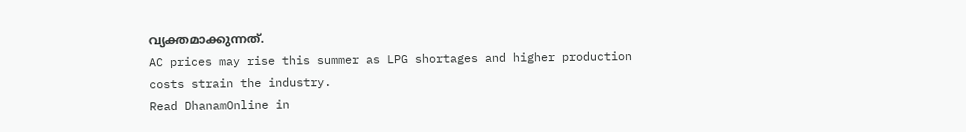വ്യക്തമാക്കുന്നത്.
AC prices may rise this summer as LPG shortages and higher production costs strain the industry.
Read DhanamOnline in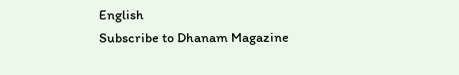English
Subscribe to Dhanam Magazine